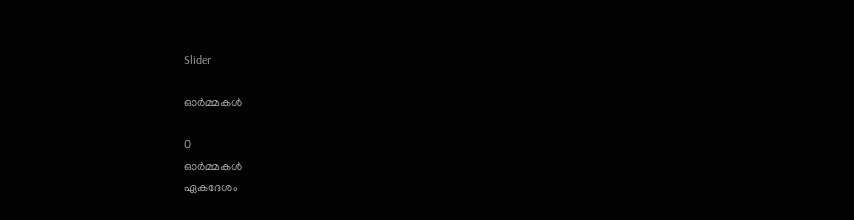Slider

ഓര്‍മ്മകള്‍

0
ഓര്‍മ്മകള്‍
ഏകദേശം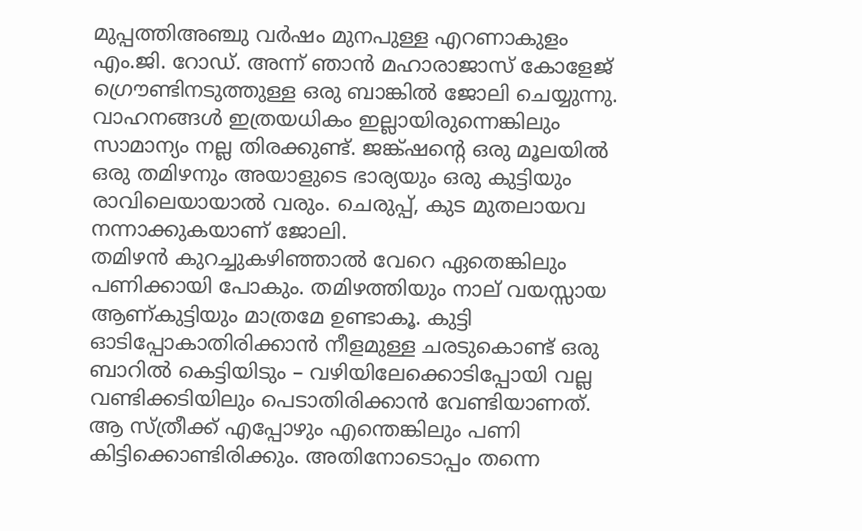മുപ്പത്തിഅഞ്ചു വര്‍ഷം മുനപുള്ള എറണാകുളം എം.ജി. റോഡ്‌. അന്ന് ഞാന്‍ മഹാരാജാസ് കോളേജ് ഗ്രൌണ്ടിനടുത്തുള്ള ഒരു ബാങ്കില്‍ ജോലി ചെയ്യുന്നു. വാഹനങ്ങള്‍ ഇത്രയധികം ഇല്ലായിരുന്നെങ്കിലും സാമാന്യം നല്ല തിരക്കുണ്ട്. ജങ്ക്ഷന്റെ ഒരു മൂലയില്‍ ഒരു തമിഴനും അയാളുടെ ഭാര്യയും ഒരു കുട്ടിയും രാവിലെയായാല്‍ വരും. ചെരുപ്പ്, കുട മുതലായവ നന്നാക്കുകയാണ് ജോലി.
തമിഴന്‍ കുറച്ചുകഴിഞ്ഞാല്‍ വേറെ ഏതെങ്കിലും പണിക്കായി പോകും. തമിഴത്തിയും നാല് വയസ്സായ ആണ്കുട്ടിയും മാത്രമേ ഉണ്ടാകൂ. കുട്ടി ഓടിപ്പോകാതിരിക്കാന്‍ നീളമുള്ള ചരടുകൊണ്ട് ഒരു ബാറില്‍ കെട്ടിയിടും – വഴിയിലേക്കൊടിപ്പോയി വല്ല വണ്ടിക്കടിയിലും പെടാതിരിക്കാന്‍ വേണ്ടിയാണത്.
ആ സ്ത്രീക്ക് എപ്പോഴും എന്തെങ്കിലും പണി കിട്ടിക്കൊണ്ടിരിക്കും. അതിനോടൊപ്പം തന്നെ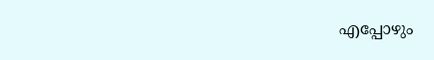എപ്പോഴും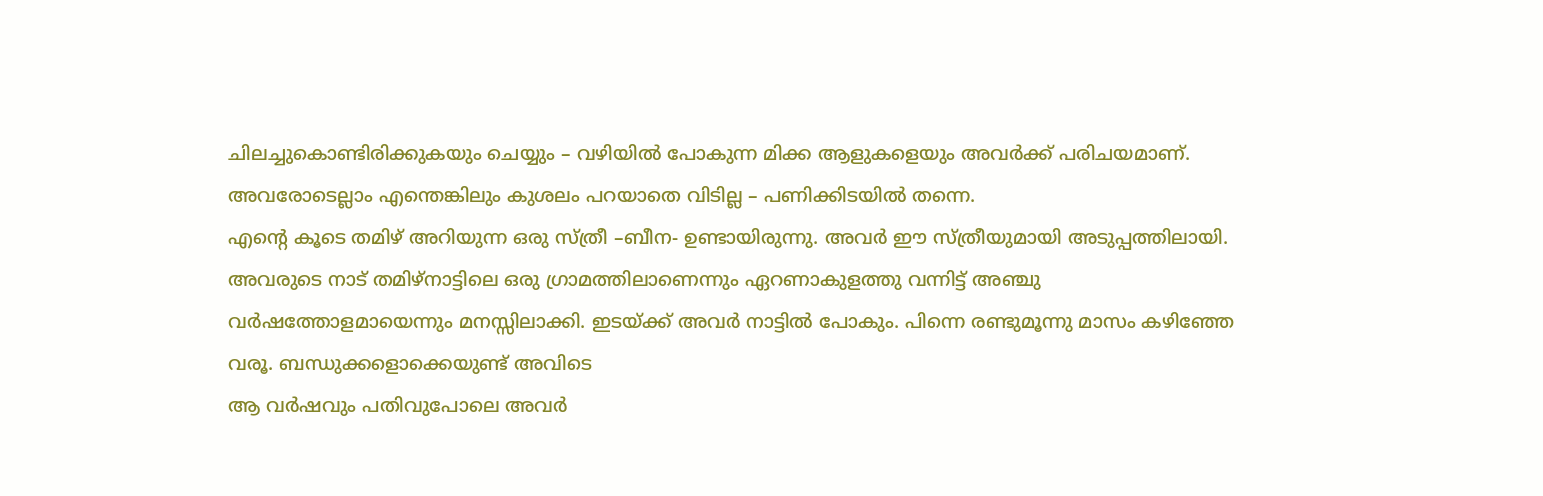ചിലച്ചുകൊണ്ടിരിക്കുകയും ചെയ്യും – വഴിയില്‍ പോകുന്ന മിക്ക ആളുകളെയും അവര്‍ക്ക് പരിചയമാണ്. അവരോടെല്ലാം എന്തെങ്കിലും കുശലം പറയാതെ വിടില്ല – പണിക്കിടയില്‍ തന്നെ.
എന്റെ കൂടെ തമിഴ് അറിയുന്ന ഒരു സ്ത്രീ –ബീന- ഉണ്ടായിരുന്നു. അവര്‍ ഈ സ്ത്രീയുമായി അടുപ്പത്തിലായി. അവരുടെ നാട് തമിഴ്നാട്ടിലെ ഒരു ഗ്രാമത്തിലാണെന്നും ഏറണാകുളത്തു വന്നിട്ട് അഞ്ചു വര്‍ഷത്തോളമായെന്നും മനസ്സിലാക്കി. ഇടയ്ക്ക് അവര്‍ നാട്ടില്‍ പോകും. പിന്നെ രണ്ടുമൂന്നു മാസം കഴിഞ്ഞേ വരൂ. ബന്ധുക്കളൊക്കെയുണ്ട് അവിടെ
ആ വര്‍ഷവും പതിവുപോലെ അവര്‍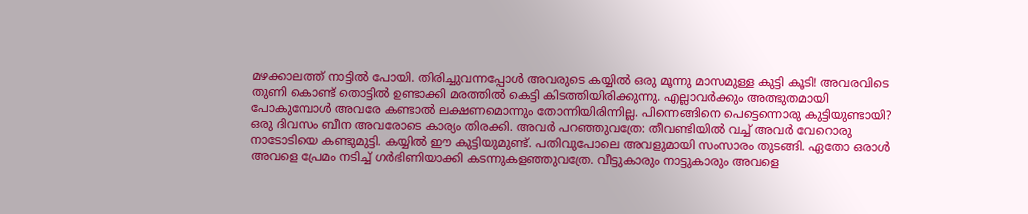മഴക്കാലത്ത് നാട്ടില്‍ പോയി. തിരിച്ചുവന്നപ്പോള്‍ അവരുടെ കയ്യില്‍ ഒരു മൂന്നു മാസമുള്ള കുട്ടി കൂടി! അവരവിടെ തുണി കൊണ്ട് തൊട്ടില്‍ ഉണ്ടാക്കി മരത്തില്‍ കെട്ടി കിടത്തിയിരിക്കുന്നു. എല്ലാവര്‍ക്കും അത്ഭുതമായി പോകുമ്പോള്‍ അവരേ കണ്ടാല്‍ ലക്ഷണമൊന്നും തോന്നിയിരിന്നില്ല. പിന്നെങ്ങിനെ പെട്ടെന്നൊരു കുട്ടിയുണ്ടായി?
ഒരു ദിവസം ബീന അവരോടെ കാര്യം തിരക്കി. അവര്‍ പറഞ്ഞുവത്രേ: തീവണ്ടിയില്‍ വച്ച് അവര്‍ വേറൊരു നാടോടിയെ കണ്ടുമുട്ടി. കയ്യില്‍ ഈ കുട്ടിയുമുണ്ട്. പതിവുപോലെ അവളുമായി സംസാരം തുടങ്ങി. ഏതോ ഒരാള്‍ അവളെ പ്രേമം നടിച്ച് ഗര്‍ഭിണിയാക്കി കടന്നുകളഞ്ഞുവത്രേ. വീട്ടുകാരും നാട്ടുകാരും അവളെ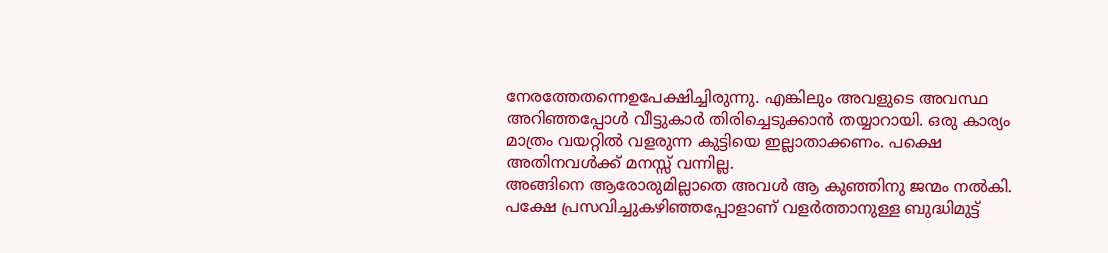നേരത്തേതന്നെഉപേക്ഷിച്ചിരുന്നു. എങ്കിലും അവളുടെ അവസ്ഥ അറിഞ്ഞപ്പോള്‍ വീട്ടുകാര്‍ തിരിച്ചെടുക്കാന്‍ തയ്യാറായി. ഒരു കാര്യം മാത്രം വയറ്റില്‍ വളരുന്ന കുട്ടിയെ ഇല്ലാതാക്കണം. പക്ഷെ അതിനവള്‍ക്ക് മനസ്സ് വന്നില്ല.
അങ്ങിനെ ആരോരുമില്ലാതെ അവള്‍ ആ കുഞ്ഞിനു ജന്മം നല്‍കി. പക്ഷേ പ്രസവിച്ചുകഴിഞ്ഞപ്പോളാണ് വളര്‍ത്താനുള്ള ബുദ്ധിമുട്ട്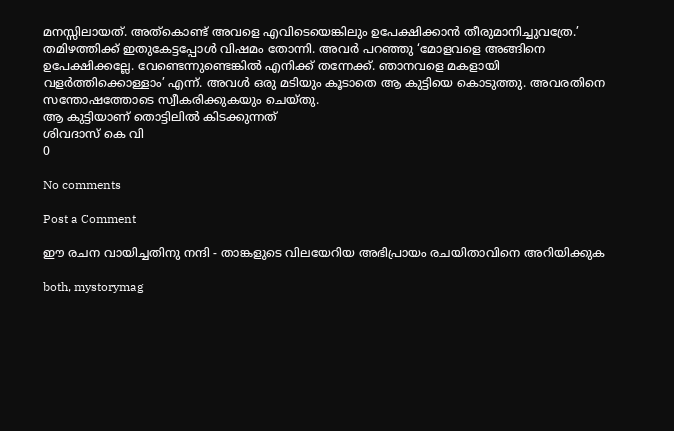മനസ്സിലായത്. അത്കൊണ്ട് അവളെ എവിടെയെങ്കിലും ഉപേക്ഷിക്കാന്‍ തീരുമാനിച്ചുവത്രേ.’
തമിഴത്തിക്ക് ഇതുകേട്ടപ്പോള്‍ വിഷമം തോന്നി. അവര്‍ പറഞ്ഞു ‘മോളവളെ അങ്ങിനെ ഉപേക്ഷിക്കല്ലേ. വേണ്ടെന്നുണ്ടെങ്കില്‍ എനിക്ക് തന്നേക്ക്‌. ഞാനവളെ മകളായി വളര്‍ത്തിക്കൊള്ളാം’ എന്ന്. അവള്‍ ഒരു മടിയും കൂടാതെ ആ കുട്ടിയെ കൊടുത്തു. അവരതിനെ സന്തോഷത്തോടെ സ്വീകരിക്കുകയും ചെയ്തു.
ആ കുട്ടിയാണ് തൊട്ടിലില്‍ കിടക്കുന്നത്
ശിവദാസ് കെ വി
0

No comments

Post a Comment

ഈ രചന വായിച്ചതിനു നന്ദി - താങ്കളുടെ വിലയേറിയ അഭിപ്രായം രചയിതാവിനെ അറിയിക്കുക

both, mystorymag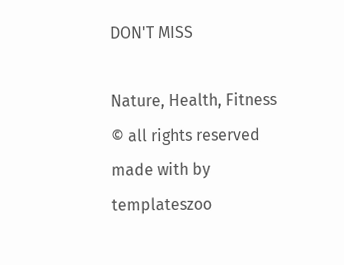DON'T MISS

Nature, Health, Fitness
© all rights reserved
made with by templateszoo